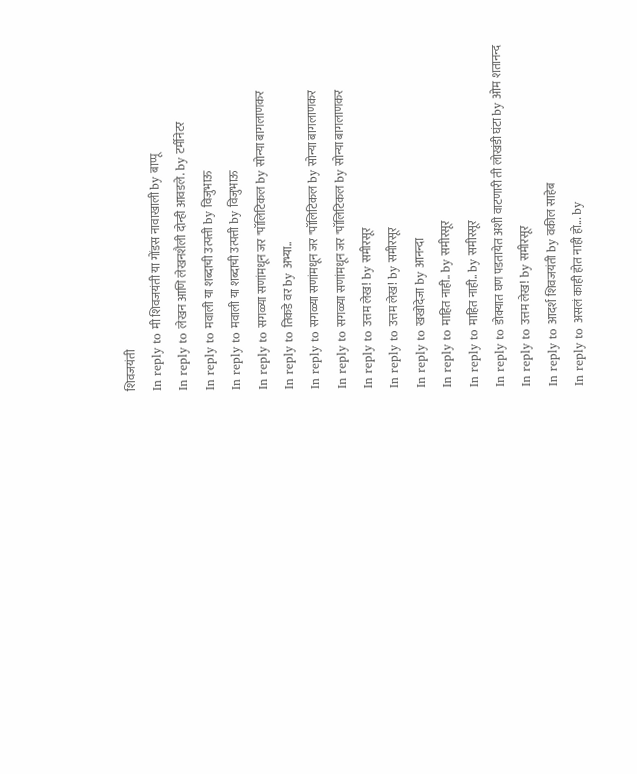शिवजयंती
In reply to मी शिवजयंती या गोंडस नावाखाली by बाप्पू
In reply to लेखन आणि लेखनशैली दोन्ही आवडले. by टर्मीनेटर
In reply to मवाली या शब्दाची उत्पत्ती by विजुभाऊ
In reply to मवाली या शब्दाची उत्पत्ती by विजुभाऊ
In reply to सगळ्या सणांमधून जर "पॉलिटिकल by सोन्या बागलाणकर
In reply to तिकडे वर by अभ्या..
In reply to सगळ्या सणांमधून जर "पॉलिटिकल by सोन्या बागलाणकर
In reply to सगळ्या सणांमधून जर "पॉलिटिकल by सोन्या बागलाणकर
In reply to उत्तम लेख! by समीरसूर
In reply to उत्तम लेख! by समीरसूर
In reply to खखोदेजा by आनन्दा
In reply to माहित नाही.. by समीरसूर
In reply to माहित नाही.. by समीरसूर
In reply to डोक्यात घण पडतायेत अशी वाटणारी ती लोखंडी घंटा by ओम शतानन्द
In reply to उत्तम लेख! by समीरसूर
In reply to आदर्श शिवजयंती by वकील साहेब
In reply to असलं काही होत नाही हो... by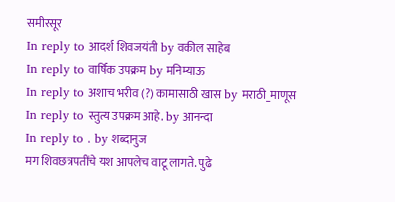समीरसूर
In reply to आदर्श शिवजयंती by वकील साहेब
In reply to वार्षिक उपक्रम by मनिम्याऊ
In reply to अशाच भरीव (?) कामासाठी खास by मराठी_माणूस
In reply to स्तुत्य उपक्रम आहे. by आनन्दा
In reply to . by शब्दानुज
मग शिवछत्रपतींचे यश आपलेच वाटू लागते. पुढे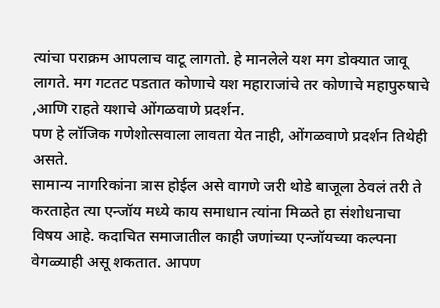त्यांचा पराक्रम आपलाच वाटू लागतो. हे मानलेले यश मग डोक्यात जावू लागते. मग गटतट पडतात कोणाचे यश महाराजांचे तर कोणाचे महापुरुषाचे ,आणि राहते यशाचे ओंगळवाणे प्रदर्शन.
पण हे लॉजिक गणेशोत्सवाला लावता येत नाही, ओंगळवाणे प्रदर्शन तिथेही असते.
सामान्य नागरिकांना त्रास होईल असे वागणे जरी थोडे बाजूला ठेवलं तरी ते करताहेत त्या एन्जॉय मध्ये काय समाधान त्यांना मिळते हा संशोधनाचा विषय आहे. कदाचित समाजातील काही जणांच्या एन्जॉयच्या कल्पना वेगळ्याही असू शकतात. आपण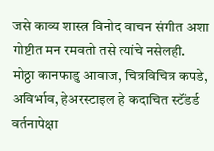जसे काव्य शास्त्र विनोद वाचन संगीत अशा गोष्टीत मन रमवतो तसे त्यांचे नसेलही. मोठ्ठा कानफाडु आवाज, चित्रविचित्र कपडे, अविर्भाव, हेअरस्टाइल हे कदाचित स्टॅंडर्ड वर्तनापेक्षा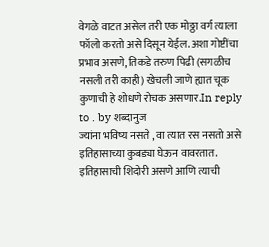वेगळे वाटत असेल तरी एक मोठ्ठा वर्ग त्याला फॉलो करतो असे दिसून येईल. अशा गोष्टींचा प्रभाव असणे, तिकडे तरुण पिढी (सगळीच नसली तरी काही) खेचली जाणे ह्यात चूक कुणाची हे शोधणे रोचक असणार.In reply to . by शब्दानुज
ज्यांना भविष्य नसते , वा त्यात रस नसतो असे इतिहासाच्या कुबड्या घेऊन वावरतात. इतिहासाची शिदोरी असणे आणि त्याची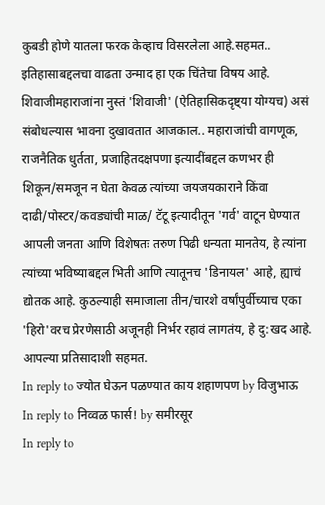कुबडी होणे यातला फरक केव्हाच विसरलेला आहे.सहमत.. इतिहासाबद्दलचा वाढता उन्माद हा एक चिंतेचा विषय आहे. शिवाजीमहाराजांना नुस्तं 'शिवाजी' (ऐतिहासिकदृष्ट्या योग्यच) असं संबोधल्यास भावना दुखावतात आजकाल.. महाराजांची वागणूक, राजनैतिक धुर्तता, प्रजाहितदक्षपणा इत्यादींबद्दल कणभर ही शिकून/समजून न घेता केवळ त्यांच्या जयजयकाराने किंवा दाढी/पोस्टर/कवड्यांची माळ/ टॅटू इत्यादीतून 'गर्व' वाटून घेण्यात आपली जनता आणि विशेषतः तरुण पिढी धन्यता मानतेय, हे त्यांना त्यांच्या भविष्याबद्दल भिती आणि त्यातूनच 'डिनायल' आहे, ह्याचं द्योतक आहे. कुठल्याही समाजाला तीन/चारशे वर्षांपुर्वीच्याच एका 'हिरो'वरच प्रेरणेसाठी अजूनही निर्भर रहावं लागतंय, हे दु:खद आहे. आपल्या प्रतिसादाशी सहमत.
In reply to ज्योत घेऊन पळण्यात काय शहाणपण by विजुभाऊ
In reply to निव्वळ फार्स! by समीरसूर
In reply to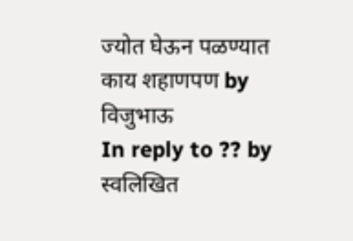ज्योत घेऊन पळण्यात काय शहाणपण by विजुभाऊ
In reply to ?? by स्वलिखित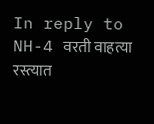In reply to NH-4 वरती वाहत्या रस्त्यात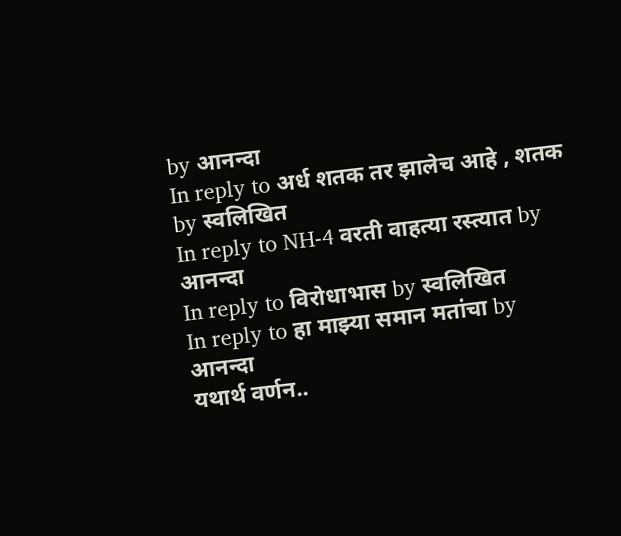by आनन्दा
In reply to अर्ध शतक तर झालेच आहे , शतक by स्वलिखित
In reply to NH-4 वरती वाहत्या रस्त्यात by आनन्दा
In reply to विरोधाभास by स्वलिखित
In reply to हा माझ्या समान मतांचा by आनन्दा
यथार्थ वर्णन..